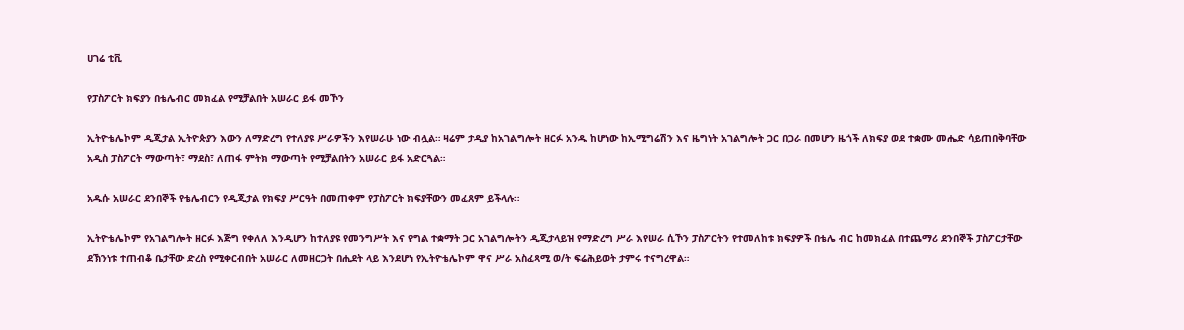ሀገሬ ቲቪ

የፓስፖርት ክፍያን በቴሌብር መክፈል የሚቻልበት አሠራር ይፋ መኾን

ኢትዮቴሌኮም ዲጂታል ኢትዮጵያን እውን ለማድረግ የተለያዩ ሥራዎችን እየሠራሁ ነው ብሏል። ዛሬም ታዲያ ከአገልግሎት ዘርፉ አንዱ ከሆነው ከኢሚግሬሽን እና ዜግነት አገልግሎት ጋር በጋራ በመሆን ዜጎች ለክፍያ ወደ ተቋሙ መሔድ ሳይጠበቅባቸው አዲስ ፓስፖርት ማውጣት፣ ማደስ፣ ለጠፋ ምትክ ማውጣት የሚቻልበትን አሠራር ይፋ አድርጓል።

አዱሱ አሠራር ደንበኞች የቴሌብርን የዲጂታል የክፍያ ሥርዓት በመጠቀም የፓስፖርት ክፍያቸውን መፈጸም ይችላሉ።

ኢትዮቴሌኮም የአገልግሎት ዘርፉ እጅግ የቀለለ እንዲሆን ከተለያዩ የመንግሥት እና የግል ተቋማት ጋር አገልግሎትን ዲጂታላይዝ የማድረግ ሥራ እየሠራ ሲኾን ፓስፖርትን የተመለከቱ ክፍያዎች በቴሌ ብር ከመክፈል በተጨማሪ ደንበኞች ፓስፖርታቸው ደኽንነቱ ተጠብቆ ቤታቸው ድረስ የሚቀርብበት አሠራር ለመዘርጋት በሒደት ላይ እንደሆነ የኢትዮቴሌኮም ዋና ሥራ አስፈጻሚ ወ/ት ፍሬሕይወት ታምሩ ተናግረዋል።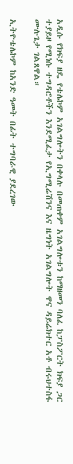አዲሱ የክፍያ ዘዴ የቴሌኮም አገልግሎትን በቀላሉ በመጠቀም አገልግሎቱን ከማዘመን ባለፈ ከፓስፖርት ክፍያ ጋር ተያይዞ የሚነሱ ተግዳሮቶችን እንደሚፈታ የኢግሚሬሽንና እና ዜግነት አገልግሎት ዋና ዳይሬክተር አቶ ብሩህተስፋ ሙሉጌታ ገልጸዋል።

ኢትዮቴሌኮም ከአንድ ዓመት በፊት ተግባራዊ ያደረገው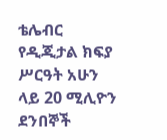ቴሌብር የዲጂታል ክፍያ ሥርዓት አሁን ላይ 20 ሚሊዮን ደንበኞች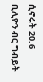ሲኖሩት 20.6 ቢሊዮን ብር ግብይት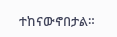ተከናውኖበታል።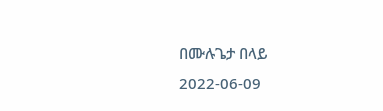በሙሉጌታ በላይ
2022-06-09